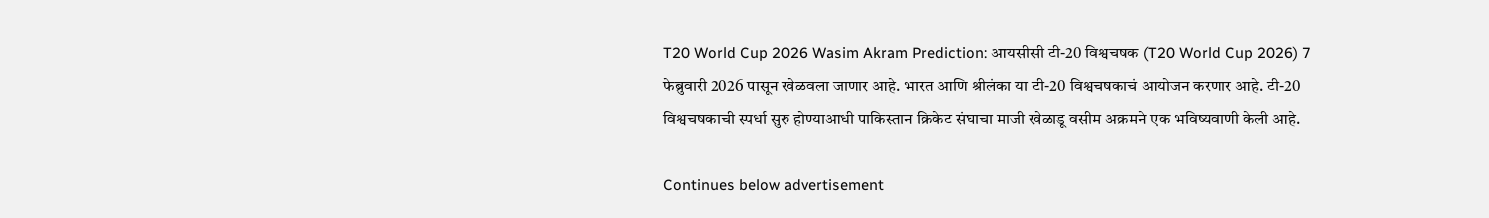T20 World Cup 2026 Wasim Akram Prediction: आयसीसी टी-20 विश्वचषक (T20 World Cup 2026) 7 फेब्रुवारी 2026 पासून खेळवला जाणार आहे. भारत आणि श्रीलंका या टी-20 विश्वचषकाचं आयोजन करणार आहे. टी-20 विश्वचषकाची स्पर्धा सुरु होण्याआधी पाकिस्तान क्रिकेट संघाचा माजी खेळाडू वसीम अक्रमने एक भविष्यवाणी केली आहे.

Continues below advertisement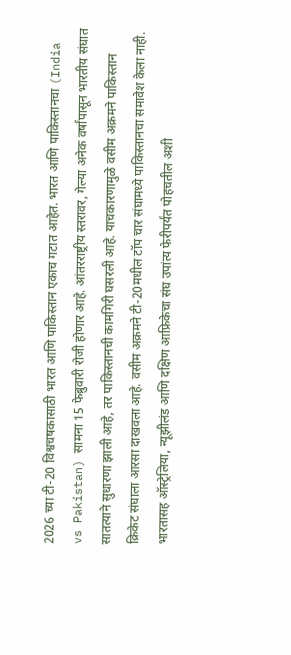2026 च्या टी-20 विश्वचषकासाठी भारत आणि पाकिस्तान एकाच गटात आहेत. भारत आणि पाकिस्तानचा (India vs Pakistan) सामना 15 फेब्रुवारी रोजी होणार आहे. आंतरराष्ट्रीय स्तरावर, गेल्या अनेक वर्षांपासून भारतीय संघात सातत्याने सुधारणा झाली आहे, तर पाकिस्तानची कामगिरी घसरली आहे. याचकारणामुळे वसीम अक्रमने पाकिस्तान क्रिकेट संघाला आरसा दाखवला आहे. वसीम अक्रमने टी-20मधील टॉप चार संघामध्ये पाकिस्तानचा समावेश केला नाही. भारतासह ऑस्ट्रेलिया, न्यूझीलंड आणि दक्षिण आफ्रिकेचा संघ उपांत्य फेरीपर्यंत पोहचतील अशी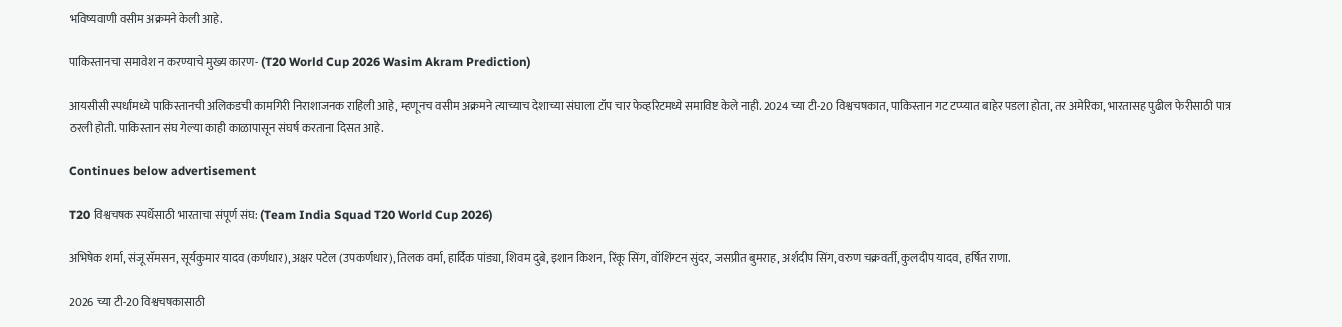भविष्यवाणी वसीम अक्रमने केली आहे.

पाकिस्तानचा समावेश न करण्याचे मुख्य कारण- (T20 World Cup 2026 Wasim Akram Prediction)

आयसीसी स्पर्धांमध्ये पाकिस्तानची अलिकडची कामगिरी निराशाजनक राहिली आहे, म्हणूनच वसीम अक्रमने त्याच्याच देशाच्या संघाला टॉप चार फेव्हरिटमध्ये समाविष्ट केले नाही. 2024 च्या टी-20 विश्वचषकात, पाकिस्तान गट टप्प्यात बाहेर पडला होता, तर अमेरिका, भारतासह पुढील फेरीसाठी पात्र ठरली होती. पाकिस्तान संघ गेल्या काही काळापासून संघर्ष करताना दिसत आहे.

Continues below advertisement

T20 विश्वचषक स्पर्धेसाठी भारताचा संपूर्ण संघ: (Team India Squad T20 World Cup 2026)

अभिषेक शर्मा, संजू सॅमसन, सूर्यकुमार यादव (कर्णधार), अक्षर पटेल (उपकर्णधार), तिलक वर्मा, हार्दिक पांड्या, शिवम दुबे, इशान किशन, रिंकू सिंग, वॉशिंग्टन सुंदर, जसप्रीत बुमराह, अर्शदीप सिंग, वरुण चक्रवर्ती, कुलदीप यादव, हर्षित राणा.

2026 च्या टी-20 विश्वचषकासाठी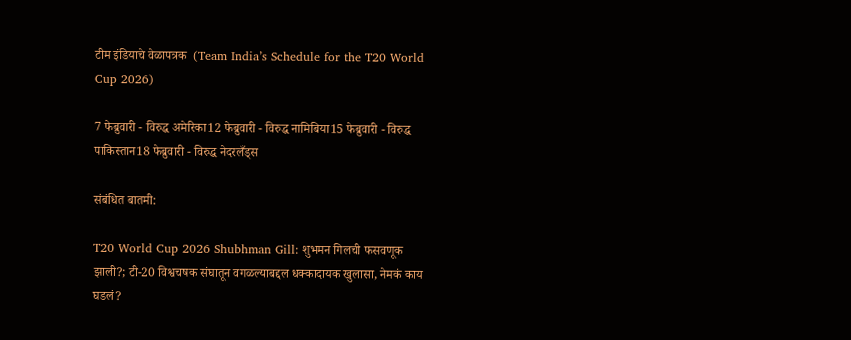टीम इंडियाचे वेळापत्रक  (Team India’s Schedule for the T20 World Cup 2026)

7 फेब्रुवारी - विरुद्ध अमेरिका12 फेब्रुवारी - विरुद्ध नामिबिया15 फेब्रुवारी - विरुद्ध पाकिस्तान18 फेब्रुवारी - विरुद्ध नेदरलँड्स

संबंधित बातमी:

T20 World Cup 2026 Shubhman Gill: शुभमन गिलची फसवणूक झाली?; टी-20 विश्वचषक संघातून वगळल्याबद्दल धक्कादायक खुलासा, नेमकं काय घडलं?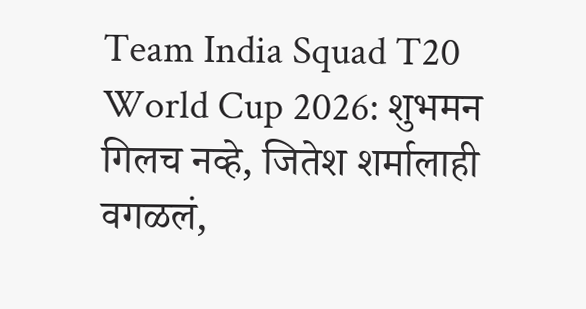Team India Squad T20 World Cup 2026: शुभमन गिलच नव्हे, जितेश शर्मालाही वगळलं,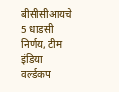बीसीसीआयचे 5 धाडसी निर्णय, टीम इंडिया वर्ल्डकप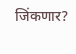जिंकणार?